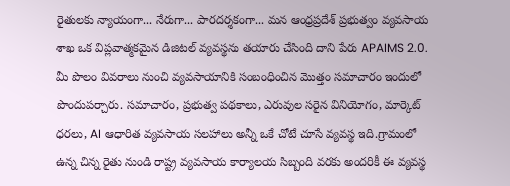రైతులకు న్యాయంగా... నేరుగా... పారదర్శకంగా... మన ఆంధ్రప్రదేశ్ ప్రభుత్వం వ్యవసాయ శాఖ ఒక విప్లవాత్మకమైన డిజిటల్ వ్యవస్థను తయారు చేసింది దాని పేరు APAIMS 2.0. మీ పొలం వివరాలు నుంచి వ్యవసాయానికి సంబంధించిన మొత్తం సమాచారం ఇందులో పొందుపర్చారు. సమాచారం, ప్రభుత్వ పథకాలు, ఎరువుల సరైన వినియోగం, మార్కెట్ ధరలు, AI ఆధారిత వ్యవసాయ సలహాలు అన్నీ ఒకే చోటే చూసే వ్యవస్థ ఇది.గ్రామంలో ఉన్న చిన్న రైతు నుండి రాష్ట్ర వ్యవసాయ కార్యాలయ సిబ్బంది వరకు అందరికీ ఈ వ్యవస్థ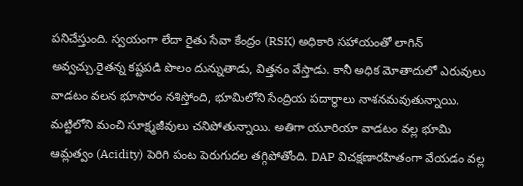పనిచేస్తుంది. స్వయంగా లేదా రైతు సేవా కేంద్రం (RSK) అధికారి సహాయంతో లాగిన్ అవ్వచ్చు.రైతన్న కష్టపడి పొలం దున్నుతాడు, విత్తనం వేస్తాడు. కానీ అధిక మోతాదులో ఎరువులు వాడటం వలన భూసారం నశిస్తోంది, భూమిలోని సేంద్రియ పదార్థాలు నాశనమవుతున్నాయి. మట్టిలోని మంచి సూక్ష్మజీవులు చనిపోతున్నాయి. అతిగా యూరియా వాడటం వల్ల భూమి ఆమ్లత్వం (Acidity) పెరిగి పంట పెరుగుదల తగ్గిపోతోంది. DAP విచక్షణారహితంగా వేయడం వల్ల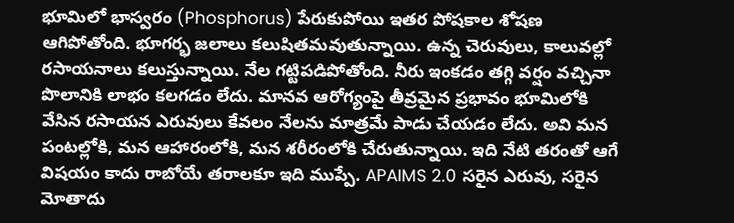భూమిలో భాస్వరం (Phosphorus) పేరుకుపోయి ఇతర పోషకాల శోషణ ఆగిపోతోంది. భూగర్భ జలాలు కలుషితమవుతున్నాయి. ఉన్న చెరువులు, కాలువల్లో రసాయనాలు కలుస్తున్నాయి. నేల గట్టిపడిపోతోంది. నీరు ఇంకడం తగ్గి వర్షం వచ్చినా పొలానికి లాభం కలగడం లేదు. మానవ ఆరోగ్యంపై తీవ్రమైన ప్రభావం భూమిలోకి వేసిన రసాయన ఎరువులు కేవలం నేలను మాత్రమే పాడు చేయడం లేదు. అవి మన పంటల్లోకి, మన ఆహారంలోకి, మన శరీరంలోకి చేరుతున్నాయి. ఇది నేటి తరంతో ఆగే విషయం కాదు రాబోయే తరాలకూ ఇది ముప్పే. APAIMS 2.0 సరైన ఎరువు, సరైన మోతాదు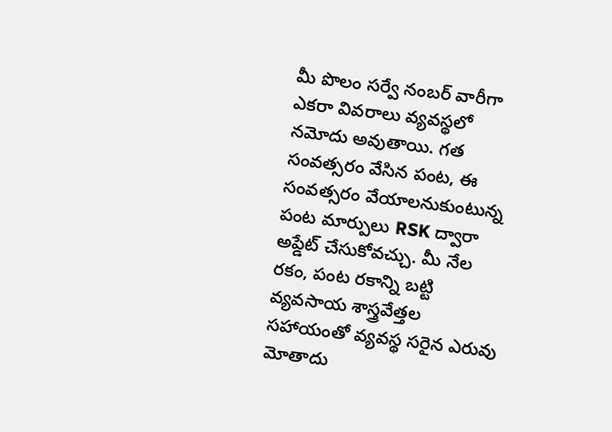మీ పొలం సర్వే నంబర్ వారీగా ఎకరా వివరాలు వ్యవస్థలో నమోదు అవుతాయి. గత సంవత్సరం వేసిన పంట, ఈ సంవత్సరం వేయాలనుకుంటున్న పంట మార్పులు RSK ద్వారా అప్డేట్ చేసుకోవచ్చు. మీ నేల రకం, పంట రకాన్ని బట్టి వ్యవసాయ శాస్త్రవేత్తల సహాయంతో వ్యవస్థ సరైన ఎరువు మోతాదు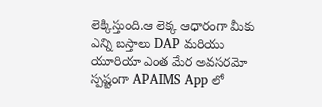లెక్కిస్తుంది.ఆ లెక్క ఆధారంగా మీకు ఎన్ని బస్తాలు DAP మరియు యూరియా ఎంత మేర అవసరమో స్పష్టంగా APAIMS App లో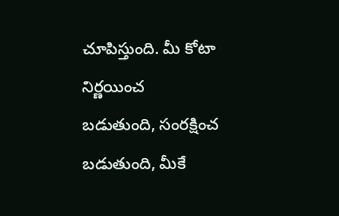చూపిస్తుంది. మీ కోటా నిర్ణయించ బడుతుంది, సంరక్షించ బడుతుంది, మీకే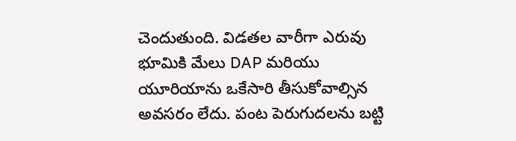చెందుతుంది. విడతల వారీగా ఎరువు భూమికి మేలు DAP మరియు యూరియాను ఒకేసారి తీసుకోవాల్సిన అవసరం లేదు. పంట పెరుగుదలను బట్టి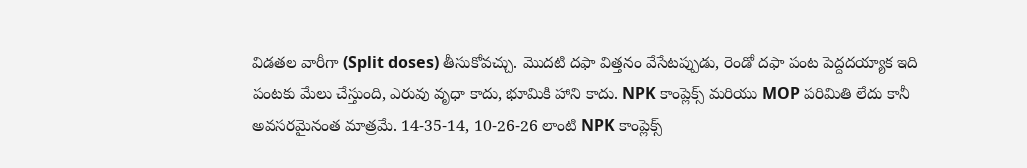విడతల వారీగా (Split doses) తీసుకోవచ్చు. మొదటి దఫా విత్తనం వేసేటప్పుడు, రెండో దఫా పంట పెద్దదయ్యాక ఇది పంటకు మేలు చేస్తుంది, ఎరువు వృధా కాదు, భూమికి హాని కాదు. NPK కాంప్లెక్స్ మరియు MOP పరిమితి లేదు కానీ అవసరమైనంత మాత్రమే. 14-35-14, 10-26-26 లాంటి NPK కాంప్లెక్స్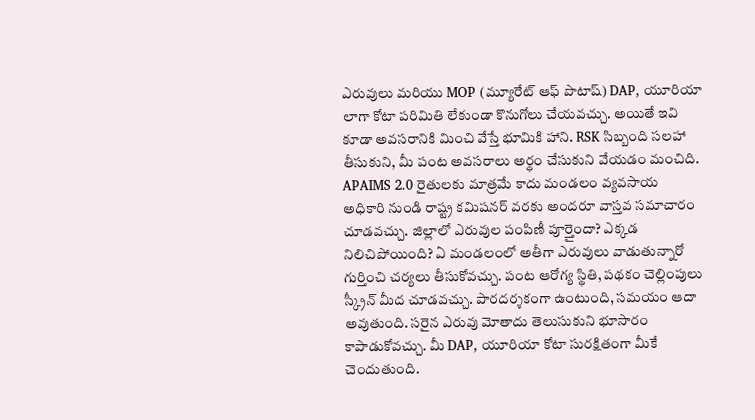ఎరువులు మరియు MOP (మ్యూరేట్ ఆఫ్ పొటాష్) DAP, యూరియా లాగా కోటా పరిమితి లేకుండా కొనుగోలు చేయవచ్చు. అయితే ఇవి కూడా అవసరానికి మించి వేస్తే భూమికి హాని. RSK సిబ్బంది సలహా తీసుకుని, మీ పంట అవసరాలు అర్థం చేసుకుని వేయడం మంచిది. APAIMS 2.0 రైతులకు మాత్రమే కాదు మండలం వ్యవసాయ అధికారి నుండి రాష్ట్ర కమిషనర్ వరకు అందరూ వాస్తవ సమాచారం చూడవచ్చు. జిల్లాలో ఎరువుల పంపిణీ పూర్తైందా? ఎక్కడ నిలిచిపోయింది? ఏ మండలంలో అతీగా ఎరువులు వాడుతున్నారో గుర్తించి చర్యలు తీసుకోవచ్చు. పంట ఆరోగ్య స్థితి, పథకం చెల్లింపులు స్క్రీన్ మీద చూడవచ్చు. పారదర్శకంగా ఉంటుంది, సమయం ఆదా అవుతుంది. సరైన ఎరువు మోతాదు తెలుసుకుని భూసారం కాపాడుకోవచ్చు. మీ DAP, యూరియా కోటా సురక్షితంగా మీకే చెందుతుంది.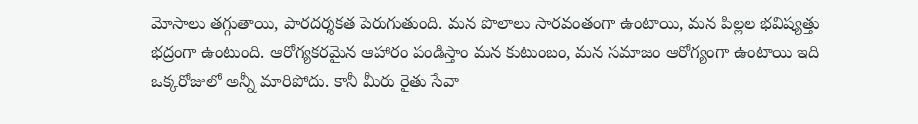మోసాలు తగ్గుతాయి, పారదర్శకత పెరుగుతుంది. మన పొలాలు సారవంతంగా ఉంటాయి, మన పిల్లల భవిష్యత్తు భద్రంగా ఉంటుంది. ఆరోగ్యకరమైన ఆహారం పండిస్తాం మన కుటుంబం, మన సమాజం ఆరోగ్యంగా ఉంటాయి ఇది ఒక్కరోజులో అన్నీ మారిపోదు. కానీ మీరు రైతు సేవా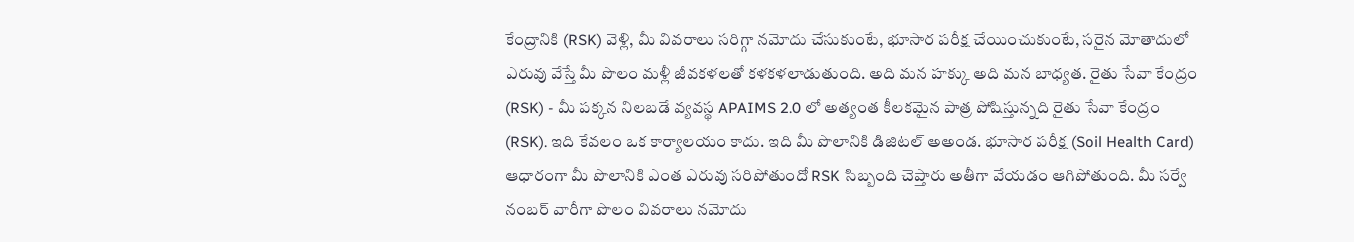కేంద్రానికి (RSK) వెళ్లి, మీ వివరాలు సరిగ్గా నమోదు చేసుకుంటే, భూసార పరీక్ష చేయించుకుంటే, సరైన మోతాదులో ఎరువు వేస్తే మీ పొలం మళ్లీ జీవకళలతో కళకళలాడుతుంది. అది మన హక్కు అది మన బాధ్యత. రైతు సేవా కేంద్రం (RSK) - మీ పక్కన నిలబడే వ్యవస్థ APAIMS 2.0 లో అత్యంత కీలకమైన పాత్ర పోషిస్తున్నది రైతు సేవా కేంద్రం (RSK). ఇది కేవలం ఒక కార్యాలయం కాదు. ఇది మీ పొలానికి డిజిటల్ అఅండ. భూసార పరీక్ష (Soil Health Card) ఆధారంగా మీ పొలానికి ఎంత ఎరువు సరిపోతుందో RSK సిబ్బంది చెప్తారు అతీగా వేయడం ఆగిపోతుంది. మీ సర్వే నంబర్ వారీగా పొలం వివరాలు నమోదు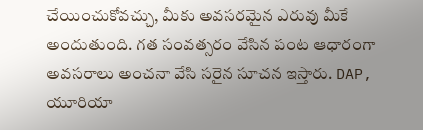చేయించుకోవచ్చు, మీకు అవసరమైన ఎరువు మీకే అందుతుంది. గత సంవత్సరం వేసిన పంట ఆధారంగా అవసరాలు అంచనా వేసి సరైన సూచన ఇస్తారు. DAP, యూరియా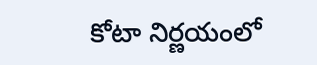కోటా నిర్ణయంలో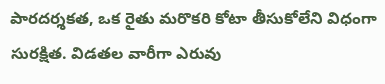పారదర్శకత, ఒక రైతు మరొకరి కోటా తీసుకోలేని విధంగా సురక్షిత. విడతల వారీగా ఎరువు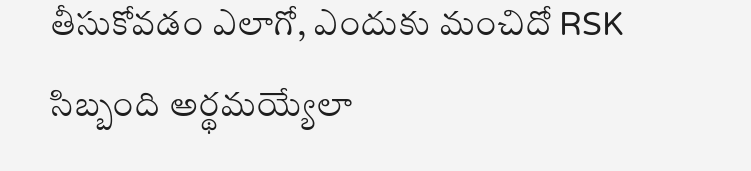తీసుకోవడం ఎలాగో, ఎందుకు మంచిదో RSK సిబ్బంది అర్థమయ్యేలా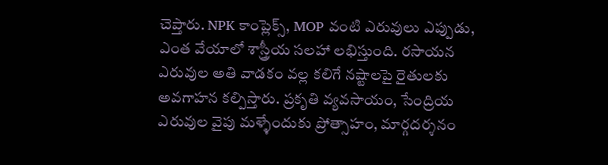చెప్తారు. NPK కాంప్లెక్స్, MOP వంటి ఎరువులు ఎప్పుడు, ఎంత వేయాలో శాస్త్రీయ సలహా లభిస్తుంది. రసాయన ఎరువుల అతి వాడకం వల్ల కలిగే నష్టాలపై రైతులకు అవగాహన కల్పిస్తారు. ప్రకృతి వ్యవసాయం, సేంద్రియ ఎరువుల వైపు మళ్ళేందుకు ప్రోత్సాహం, మార్గదర్శనం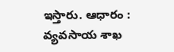ఇస్తారు. ఆధారం : వ్యవసాయ శాఖ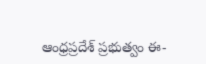ఆంధ్రప్రదేశ్ ప్రభుత్వం ఈ-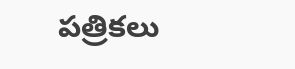పత్రికలు